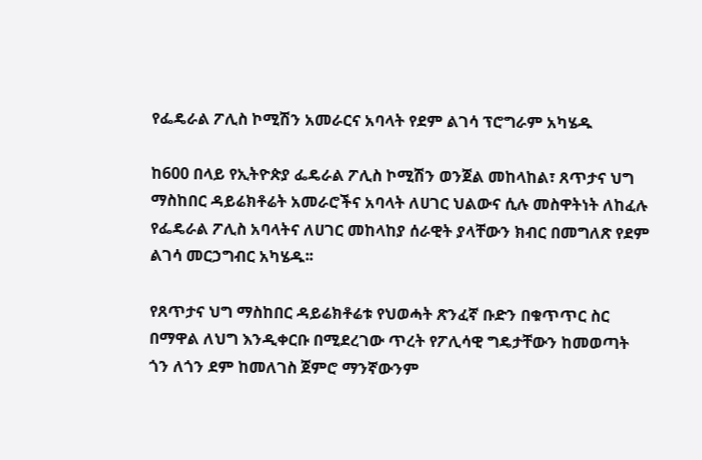የፌዴራል ፖሊስ ኮሚሽን አመራርና አባላት የደም ልገሳ ፕሮግራም አካሄዱ

ከ600 በላይ የኢትዮጵያ ፌዴራል ፖሊስ ኮሚሽን ወንጀል መከላከል፣ ጸጥታና ህግ ማስከበር ዳይሬክቶሬት አመራሮችና አባላት ለሀገር ህልውና ሲሉ መስዋትነት ለከፈሉ የፌዴራል ፖሊስ አባላትና ለሀገር መከላከያ ሰራዊት ያላቸውን ክብር በመግለጽ የደም ልገሳ መርኃግብር አካሄዱ፡፡

የጸጥታና ህግ ማስከበር ዳይሬክቶሬቱ የህወሓት ጽንፈኛ ቡድን በቁጥጥር ስር በማዋል ለህግ እንዲቀርቡ በሚደረገው ጥረት የፖሊሳዊ ግዴታቸውን ከመወጣት ጎን ለጎን ደም ከመለገስ ጀምሮ ማንኛውንም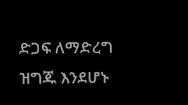ድጋፍ ለማድረግ ዝግጁ እንደሆኑ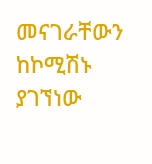መናገራቸውን ከኮሚሽኑ ያገኘነው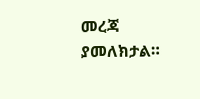መረጃ ያመለክታል።